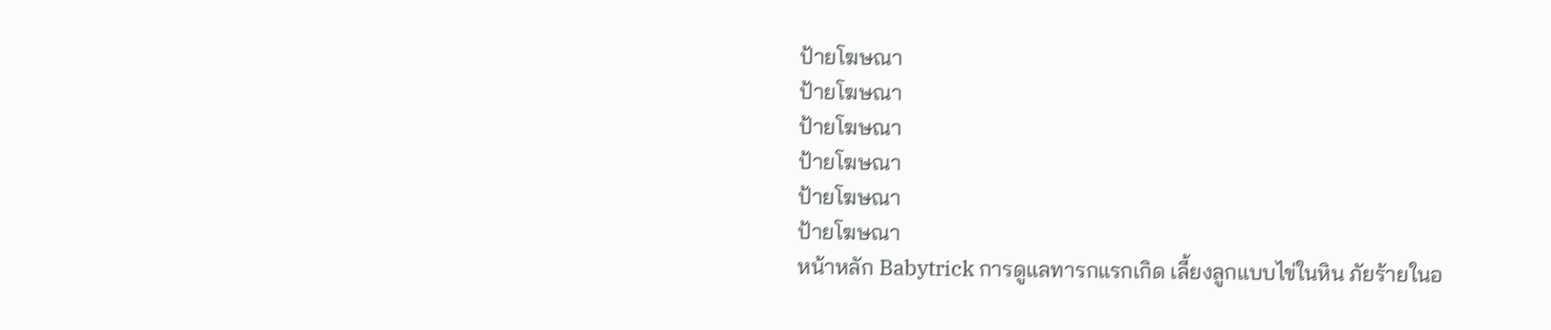ป้ายโฆษณา
ป้ายโฆษณา
ป้ายโฆษณา
ป้ายโฆษณา
ป้ายโฆษณา
ป้ายโฆษณา
หน้าหลัก Babytrick การดูแลทารกแรกเกิด เลี้ยงลูกแบบไข่ในหิน ภัยร้ายในอ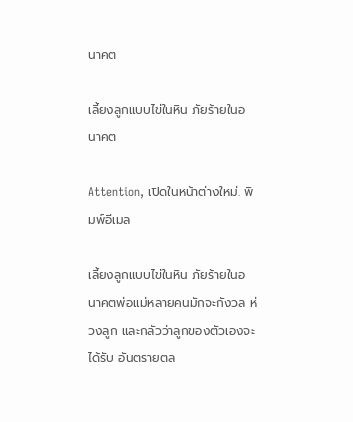นาคต

เลี้ยงลูกแบบไข่ในหิน ภัยร้ายในอนาคต

Attention, เปิดในหน้าต่างใหม่. พิมพ์อีเมล

เลี้ยงลูกแบบไข่ในหิน ภัยร้ายในอนาคตพ่อแม่หลายคนมักจะกังวล ห่วงลูก และกลัวว่าลูกของตัวเองจะได้รับ อันตรายตล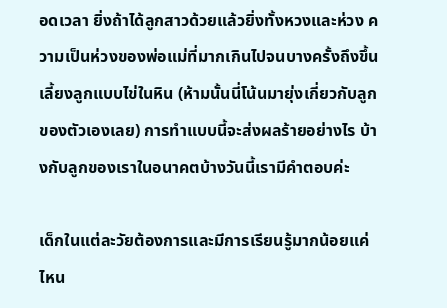อดเวลา ยิ่งถ้าได้ลูกสาวด้วยแล้วยิ่งทั้งหวงและห่วง ความเป็นห่วงของพ่อแม่ที่มากเกินไปจนบางครั้งถึงขึ้นเลี้ยงลูกแบบไข่ในหิน (ห้ามนั้นนี่โน้นมายุ่งเกี่ยวกับลูกของตัวเองเลย) การทำแบบนี้จะส่งผลร้ายอย่างไร บ้างกับลูกของเราในอนาคตบ้างวันนี้เรามีคำตอบค่ะ

เด็กในแต่ละวัยต้องการและมีการเรียนรู้มากน้อยแค่ไหน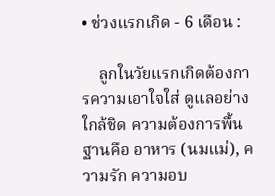• ช่วงแรกเกิด - 6 เดือน :

    ลูกในวัยแรกเกิดต้องการความเอาใจใส่ ดูแลอย่างใกล้ชิด ความต้องการพื้นฐานคือ อาหาร (นมแม่), ความรัก ความอบ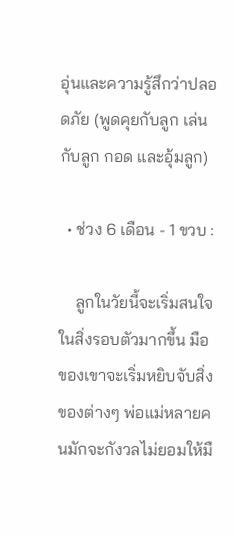อุ่นและความรู้สึกว่าปลอดภัย (พูดคุยกับลูก เล่นกับลูก กอด และอุ้มลูก)

  • ช่วง 6 เดือน - 1 ขวบ :

    ลูกในวัยนี้จะเริ่มสนใจในสิ่งรอบตัวมากขึ้น มือของเขาจะเริ่มหยิบจับสิ่งของต่างๆ พ่อแม่หลายคนมักจะกังวลไม่ยอมให้มื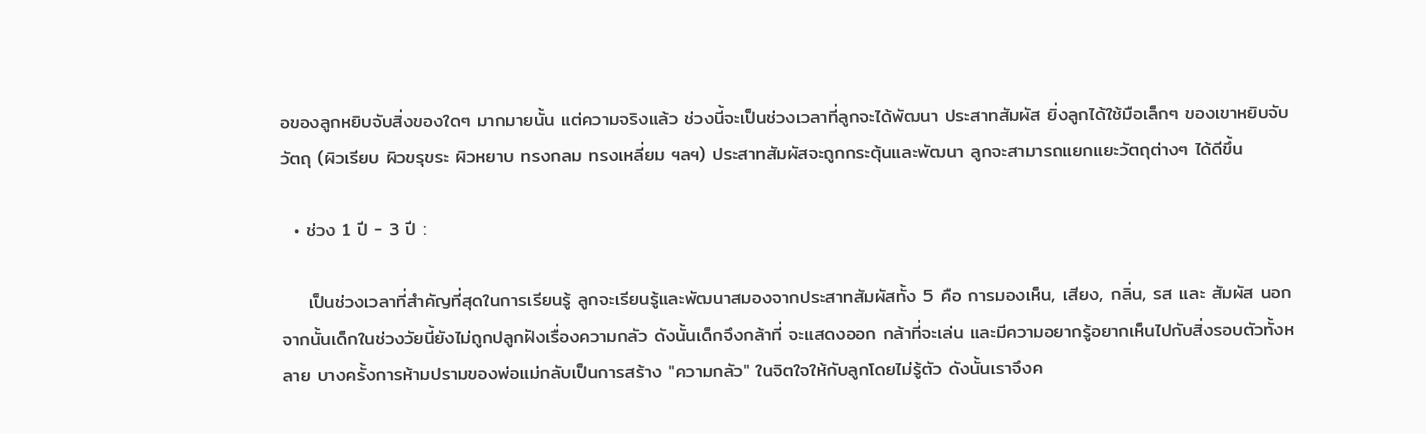อของลูกหยิบจับสิ่งของใดๆ มากมายนั้น แต่ความจริงแล้ว ช่วงนี้จะเป็นช่วงเวลาที่ลูกจะได้พัฒนา ประสาทสัมผัส ยิ่งลูกได้ใช้มือเล็กๆ ของเขาหยิบจับวัตถุ (ผิวเรียบ ผิวขรุขระ ผิวหยาบ ทรงกลม ทรงเหลี่ยม ฯลฯ) ประสาทสัมผัสจะถูกกระตุ้นและพัฒนา ลูกจะสามารถแยกแยะวัตถุต่างๆ ได้ดีขึ้น

  • ช่วง 1 ปี - 3 ปี :

    เป็นช่วงเวลาที่สำคัญที่สุดในการเรียนรู้ ลูกจะเรียนรู้และพัฒนาสมองจากประสาทสัมผัสทั้ง 5 คือ การมองเห็น, เสียง, กลิ่น, รส และ สัมผัส นอกจากนั้นเด็กในช่วงวัยนี้ยังไม่ถูกปลูกฝังเรื่องความกลัว ดังนั้นเด็กจึงกล้าที่ จะแสดงออก กล้าที่จะเล่น และมีความอยากรู้อยากเห็นไปกับสิ่งรอบตัวทั้งหลาย บางครั้งการห้ามปรามของพ่อแม่กลับเป็นการสร้าง "ความกลัว" ในจิตใจให้กับลูกโดยไม่รู้ตัว ดังนั้นเราจึงค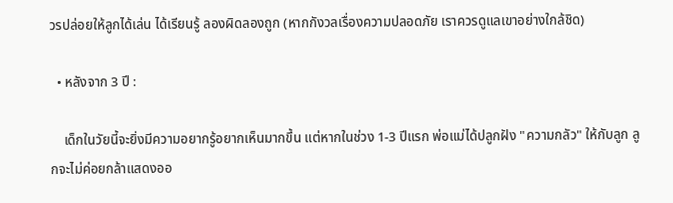วรปล่อยให้ลูกได้เล่น ได้เรียนรู้ ลองผิดลองถูก (หากกังวลเรื่องความปลอดภัย เราควรดูแลเขาอย่างใกล้ชิด)

  • หลังจาก 3 ปี :

    เด็กในวัยนี้จะยิ่งมีความอยากรู้อยากเห็นมากขึ้น แต่หากในช่วง 1-3 ปีแรก พ่อแม่ได้ปลูกฝัง "ความกลัว" ให้กับลูก ลูกจะไม่ค่อยกล้าแสดงออ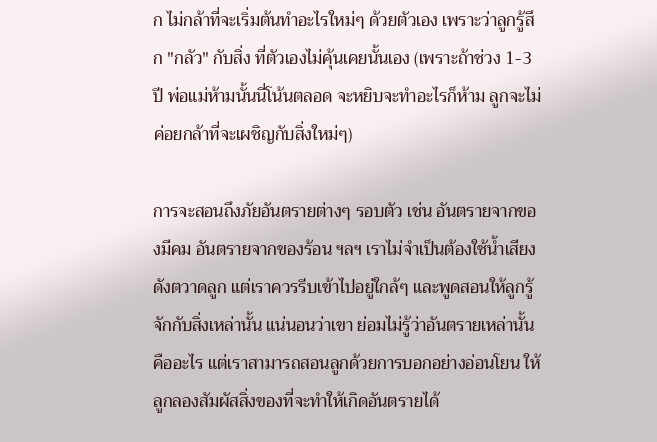ก ไม่กล้าที่จะเริ่มต้นทำอะไรใหม่ๆ ด้วยตัวเอง เพราะว่าลูกรู้สึก "กลัว" กับสิ่ง ที่ตัวเองไม่คุ้นเคยนั้นเอง (เพราะถ้าช่วง 1-3 ปี พ่อแม่ห้ามนั้นนี่โน้นตลอด จะหยิบจะทำอะไรก็ห้าม ลูกจะไม่ค่อยกล้าที่จะเผชิญกับสิ่งใหม่ๆ)

การจะสอนถึงภัยอันตรายต่างๆ รอบตัว เช่น อันตรายจากของมีคม อันตรายจากของร้อน ฯลฯ เราไม่จำเป็นต้องใช้น้ำเสียงดังตวาดลูก แต่เราควรรีบเข้าไปอยู่ใกล้ๆ และพูดสอนให้ลูกรู้จักกับสิ่งเหล่านั้น แน่นอนว่าเขา ย่อมไม่รู้ว่าอันตรายเหล่านั้นคืออะไร แต่เราสามารถสอนลูกด้วยการบอกอย่างอ่อนโยน ให้ลูกลองสัมผัสสิ่งของที่จะทำให้เกิดอันตรายได้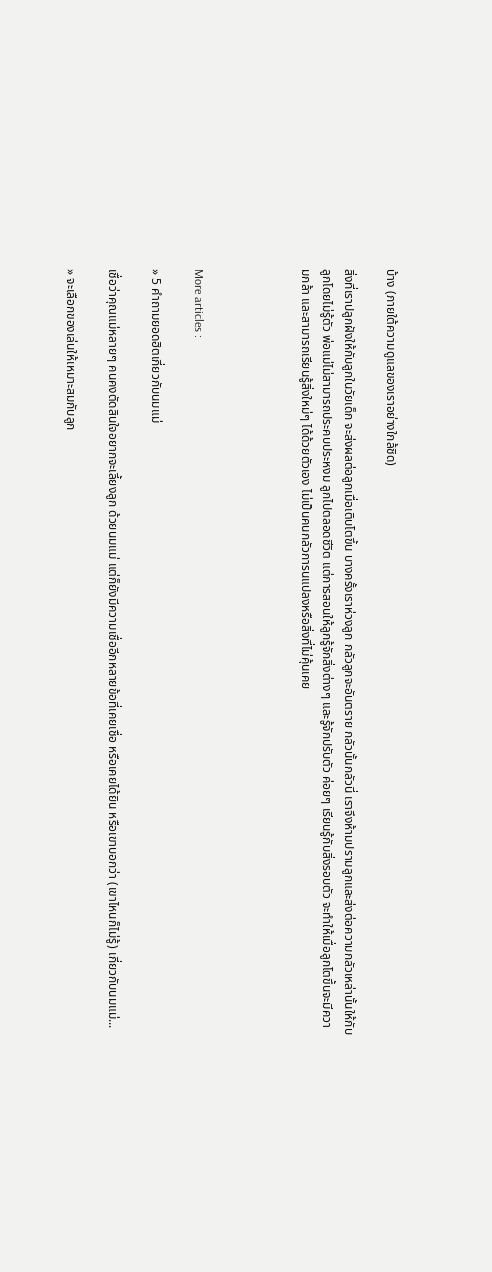บ้าง (ภายใต้ความดูแลของเราอย่างใกล้ชิด)

สิ่งที่เราปลูกฝังให้กับลูกในวัยเด็ก จะส่งผลต่อลูกเมื่อเติบโตขึ้น บางครั้งเราห่วงลูก กลัวลูกจะอันตราย กลัวนั้นกลัวนี่ เราจึงห้ามปรามลูกและส่งต่อความกลัวเหล่านั้นให้กับลูกโดยไม่รู้ตัว พ่อแม่ไม่สามารถประคบประหงม ลูกไปตลอดชีวิต แต่การสอนให้ลูกรู้จักสิ่งต่างๆ และรู้จักปรับตัว ค่อยๆ เรียนรู้กับสิ่งรอบตัว จะทำให้เมื่อลูกโตขึ้นจะมีความกล้า และสามารถเรียนรู้สิ่งใหม่ๆ ได้ด้วยตัวเอง ไม่เป็นคนกลัวการนแปลงหรือสิ่งที่ไม่คุ้นเคย




More articles :

» 5 คำถามยอดฮิตเกี่ยวกับนมแม่

เชื่อว่าคุณแม่หลายๆ คนคงตัดสินใจอยากจะเลี้ยงลูก ด้วยนมแม่ แต่ก็ยังมีความเชื่ออีกหลายข้อที่เคยเชื่อ หรือเคยได้ยิน หรือเขาบอกว่า (เขาไหนก็ไม่รู้) เกี่ยวกับนมแม่...

» จะเลือกของเล่นให้เหมาะสมกับลูก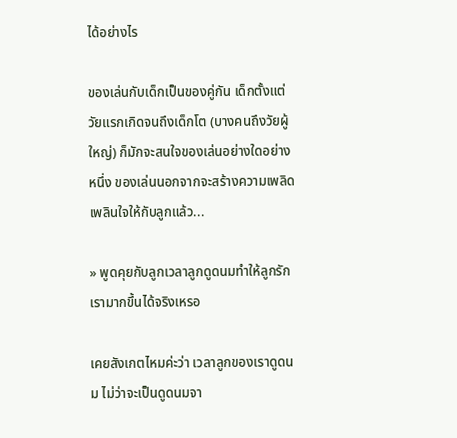ได้อย่างไร

ของเล่นกับเด็กเป็นของคู่กัน เด็กตั้งแต่วัยแรกเกิดจนถึงเด็กโต (บางคนถึงวัยผู้ใหญ่) ก็มักจะสนใจของเล่นอย่างใดอย่างหนึ่ง ของเล่นนอกจากจะสร้างความเพลิดเพลินใจให้กับลูกแล้ว...

» พูดคุยกับลูกเวลาลูกดูดนมทำให้ลูกรักเรามากขึ้นได้จริงเหรอ

เคยสังเกตไหมค่ะว่า เวลาลูกของเราดูดนม ไม่ว่าจะเป็นดูดนมจา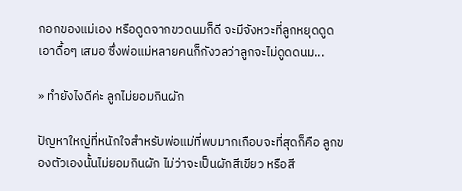กอกของแม่เอง หรือดูดจากขวดนมก็ดี จะมีจังหวะที่ลูกหยุดดูดเอาดื้อๆ เสมอ ซึ่งพ่อแม่หลายคนก็กังวลว่าลูกจะไม่ดูดดนม...

» ทำยังไงดีค่ะ ลูกไม่ยอมกินผัก

ปัญหาใหญ่ที่หนักใจสำหรับพ่อแม่ที่พบมากเกือบจะที่สุดก็คือ ลูกของตัวเองนั้นไม่ยอมกินผัก ไม่ว่าจะเป็นผักสีเขียว หรือสี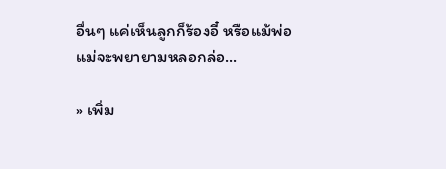อื่นๆ แค่เห็นลูกก็ร้องอี๋ หรือแม้พ่อแม่จะพยายามหลอกล่อ...

» เพิ่ม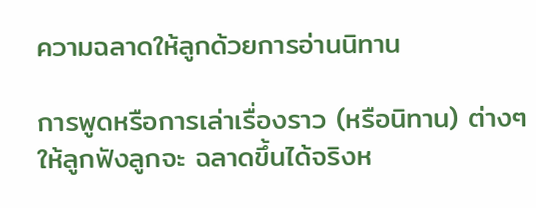ความฉลาดให้ลูกด้วยการอ่านนิทาน

การพูดหรือการเล่าเรื่องราว (หรือนิทาน) ต่างๆ ให้ลูกฟังลูกจะ ฉลาดขึ้นได้จริงห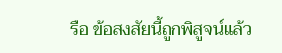รือ ข้อสงสัยนี้ถูกพิสูจน์แล้ว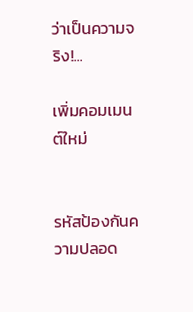ว่าเป็นความจริง!...

เพิ่มคอมเมนต์ใหม่


รหัสป้องกันความปลอด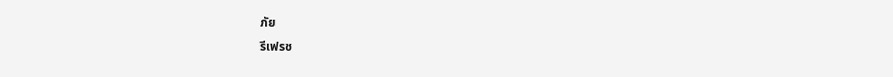ภัย
รีเฟรช